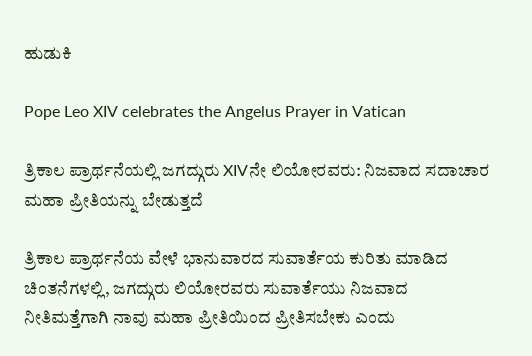ಹುಡುಕಿ

Pope Leo XIV celebrates the Angelus Prayer in Vatican

ತ್ರಿಕಾಲ ಪ್ರಾರ್ಥನೆಯಲ್ಲಿ ಜಗದ್ಗುರು XIVನೇ ಲಿಯೋರವರು: ನಿಜವಾದ ಸದಾಚಾರ ಮಹಾ ಪ್ರೀತಿಯನ್ನು ಬೇಡುತ್ತದೆ

ತ್ರಿಕಾಲ ಪ್ರಾರ್ಥನೆಯ ವೇಳೆ ಭಾನುವಾರದ ಸುವಾರ್ತೆಯ ಕುರಿತು ಮಾಡಿದ ಚಿಂತನೆಗಳಲ್ಲಿ, ಜಗದ್ಗುರು ಲಿಯೋರವರು ಸುವಾರ್ತೆಯು ನಿಜವಾದ ನೀತಿಮತ್ತೆಗಾಗಿ ನಾವು ಮಹಾ ಪ್ರೀತಿಯಿಂದ ಪ್ರೀತಿಸಬೇಕು ಎಂದು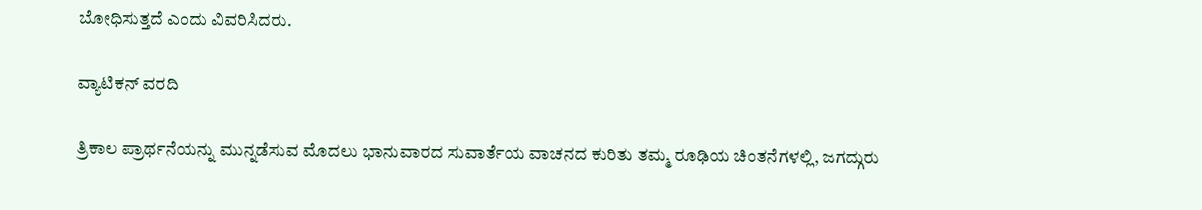ಬೋಧಿಸುತ್ತದೆ ಎಂದು ವಿವರಿಸಿದರು.

ವ್ಯಾಟಿಕನ್ ವರದಿ

ತ್ರಿಕಾಲ ಪ್ರಾರ್ಥನೆಯನ್ನು ಮುನ್ನಡೆಸುವ ಮೊದಲು ಭಾನುವಾರದ ಸುವಾರ್ತೆಯ ವಾಚನದ ಕುರಿತು ತಮ್ಮ ರೂಢಿಯ ಚಿಂತನೆಗಳಲ್ಲಿ, ಜಗದ್ಗುರು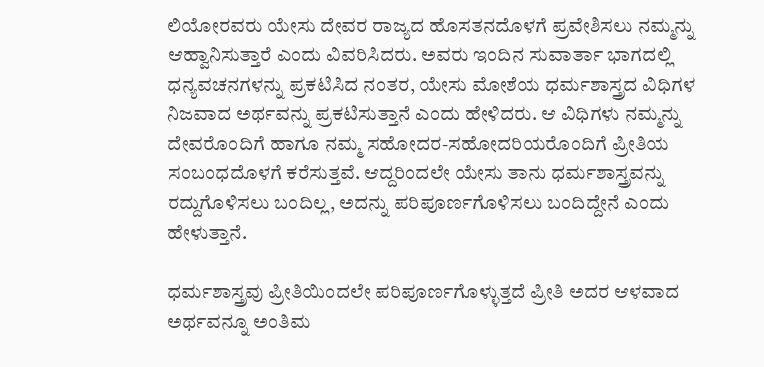ಲಿಯೋರವರು ಯೇಸು ದೇವರ ರಾಜ್ಯದ ಹೊಸತನದೊಳಗೆ ಪ್ರವೇಶಿಸಲು ನಮ್ಮನ್ನು ಆಹ್ವಾನಿಸುತ್ತಾರೆ ಎಂದು ವಿವರಿಸಿದರು. ಅವರು ಇಂದಿನ ಸುವಾರ್ತಾ ಭಾಗದಲ್ಲಿ ಧನ್ಯವಚನಗಳನ್ನು ಪ್ರಕಟಿಸಿದ ನಂತರ, ಯೇಸು ಮೋಶೆಯ ಧರ್ಮಶಾಸ್ತ್ರದ ವಿಧಿಗಳ ನಿಜವಾದ ಅರ್ಥವನ್ನು ಪ್ರಕಟಿಸುತ್ತಾನೆ ಎಂದು ಹೇಳಿದರು. ಆ ವಿಧಿಗಳು ನಮ್ಮನ್ನು ದೇವರೊಂದಿಗೆ ಹಾಗೂ ನಮ್ಮ ಸಹೋದರ-ಸಹೋದರಿಯರೊಂದಿಗೆ ಪ್ರೀತಿಯ ಸಂಬಂಧದೊಳಗೆ ಕರೆಸುತ್ತವೆ. ಆದ್ದರಿಂದಲೇ ಯೇಸು ತಾನು ಧರ್ಮಶಾಸ್ತ್ರವನ್ನು ರದ್ದುಗೊಳಿಸಲು ಬಂದಿಲ್ಲ, ಅದನ್ನು ಪರಿಪೂರ್ಣಗೊಳಿಸಲು ಬಂದಿದ್ದೇನೆ ಎಂದು ಹೇಳುತ್ತಾನೆ.

ಧರ್ಮಶಾಸ್ತ್ರವು ಪ್ರೀತಿಯಿಂದಲೇ ಪರಿಪೂರ್ಣಗೊಳ್ಳುತ್ತದೆ ಪ್ರೀತಿ ಅದರ ಆಳವಾದ ಅರ್ಥವನ್ನೂ ಅಂತಿಮ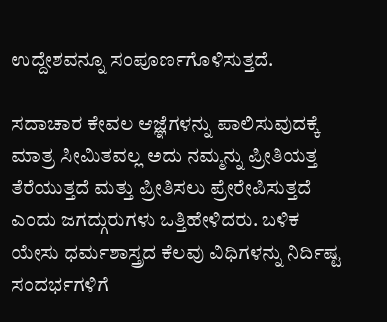ಉದ್ದೇಶವನ್ನೂ ಸಂಪೂರ್ಣಗೊಳಿಸುತ್ತದೆ.

ಸದಾಚಾರ ಕೇವಲ ಆಜ್ಞೆಗಳನ್ನು ಪಾಲಿಸುವುದಕ್ಕೆ ಮಾತ್ರ ಸೀಮಿತವಲ್ಲ ಅದು ನಮ್ಮನ್ನು ಪ್ರೀತಿಯತ್ತ ತೆರೆಯುತ್ತದೆ ಮತ್ತು ಪ್ರೀತಿಸಲು ಪ್ರೇರೇಪಿಸುತ್ತದೆ ಎಂದು ಜಗದ್ಗುರುಗಳು ಒತ್ತಿಹೇಳಿದರು. ಬಳಿಕ ಯೇಸು ಧರ್ಮಶಾಸ್ತ್ರದ ಕೆಲವು ವಿಧಿಗಳನ್ನು ನಿರ್ದಿಷ್ಟ ಸಂದರ್ಭಗಳಿಗೆ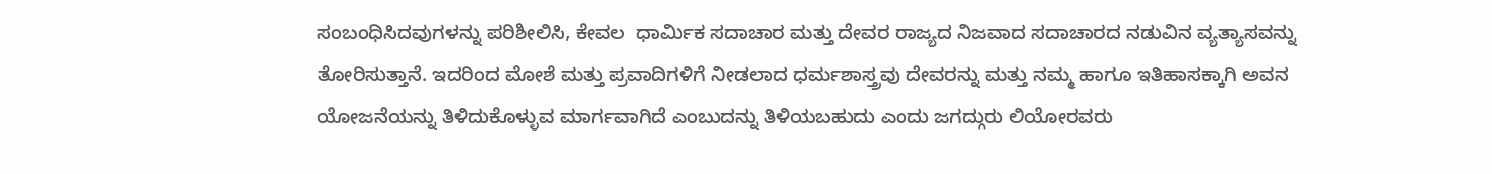ಸಂಬಂಧಿಸಿದವುಗಳನ್ನು ಪರಿಶೀಲಿಸಿ, ಕೇವಲ  ಧಾರ್ಮಿಕ ಸದಾಚಾರ ಮತ್ತು ದೇವರ ರಾಜ್ಯದ ನಿಜವಾದ ಸದಾಚಾರದ ನಡುವಿನ ವ್ಯತ್ಯಾಸವನ್ನು ತೋರಿಸುತ್ತಾನೆ. ಇದರಿಂದ ಮೋಶೆ ಮತ್ತು ಪ್ರವಾದಿಗಳಿಗೆ ನೀಡಲಾದ ಧರ್ಮಶಾಸ್ತ್ರವು ದೇವರನ್ನು ಮತ್ತು ನಮ್ಮ ಹಾಗೂ ಇತಿಹಾಸಕ್ಕಾಗಿ ಅವನ ಯೋಜನೆಯನ್ನು ತಿಳಿದುಕೊಳ್ಳುವ ಮಾರ್ಗವಾಗಿದೆ ಎಂಬುದನ್ನು ತಿಳಿಯಬಹುದು ಎಂದು ಜಗದ್ಗುರು ಲಿಯೋರವರು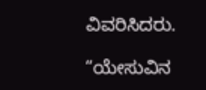ವಿವರಿಸಿದರು.

“ಯೇಸುವಿನ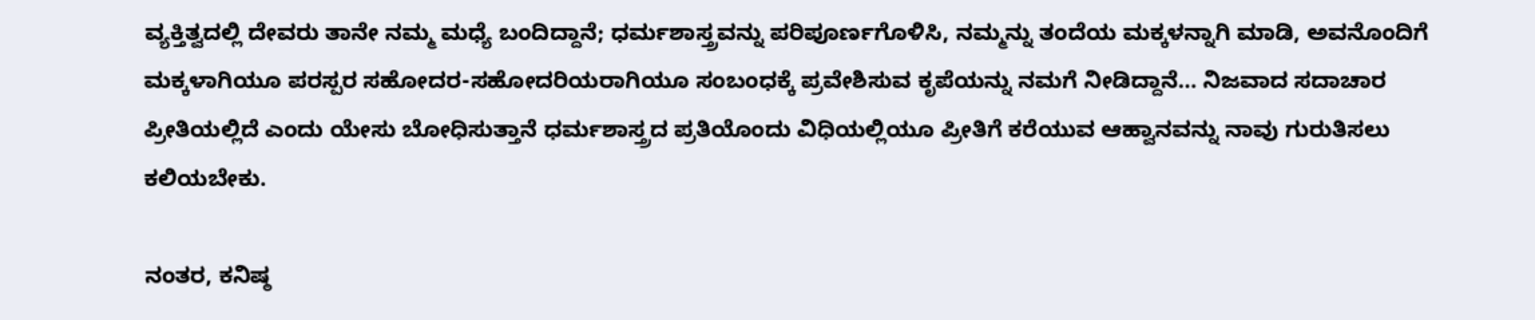ವ್ಯಕ್ತಿತ್ವದಲ್ಲಿ ದೇವರು ತಾನೇ ನಮ್ಮ ಮಧ್ಯೆ ಬಂದಿದ್ದಾನೆ; ಧರ್ಮಶಾಸ್ತ್ರವನ್ನು ಪರಿಪೂರ್ಣಗೊಳಿಸಿ, ನಮ್ಮನ್ನು ತಂದೆಯ ಮಕ್ಕಳನ್ನಾಗಿ ಮಾಡಿ, ಅವನೊಂದಿಗೆ ಮಕ್ಕಳಾಗಿಯೂ ಪರಸ್ಪರ ಸಹೋದರ-ಸಹೋದರಿಯರಾಗಿಯೂ ಸಂಬಂಧಕ್ಕೆ ಪ್ರವೇಶಿಸುವ ಕೃಪೆಯನ್ನು ನಮಗೆ ನೀಡಿದ್ದಾನೆ… ನಿಜವಾದ ಸದಾಚಾರ ಪ್ರೀತಿಯಲ್ಲಿದೆ ಎಂದು ಯೇಸು ಬೋಧಿಸುತ್ತಾನೆ ಧರ್ಮಶಾಸ್ತ್ರದ ಪ್ರತಿಯೊಂದು ವಿಧಿಯಲ್ಲಿಯೂ ಪ್ರೀತಿಗೆ ಕರೆಯುವ ಆಹ್ವಾನವನ್ನು ನಾವು ಗುರುತಿಸಲು ಕಲಿಯಬೇಕು.

ನಂತರ, ಕನಿಷ್ಠ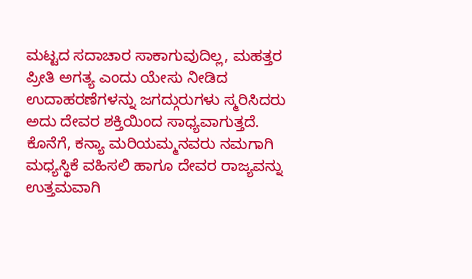ಮಟ್ಟದ ಸದಾಚಾರ ಸಾಕಾಗುವುದಿಲ್ಲ, ಮಹತ್ತರ ಪ್ರೀತಿ ಅಗತ್ಯ ಎಂದು ಯೇಸು ನೀಡಿದ ಉದಾಹರಣೆಗಳನ್ನು ಜಗದ್ಗುರುಗಳು ಸ್ಮರಿಸಿದರು ಅದು ದೇವರ ಶಕ್ತಿಯಿಂದ ಸಾಧ್ಯವಾಗುತ್ತದೆ. ಕೊನೆಗೆ, ಕನ್ಯಾ ಮರಿಯಮ್ಮನವರು ನಮಗಾಗಿ ಮಧ್ಯಸ್ಥಿಕೆ ವಹಿಸಲಿ ಹಾಗೂ ದೇವರ ರಾಜ್ಯವನ್ನು ಉತ್ತಮವಾಗಿ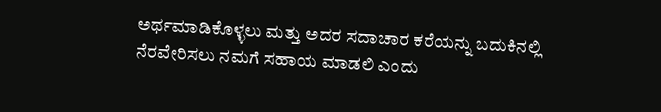ಅರ್ಥಮಾಡಿಕೊಳ್ಳಲು ಮತ್ತು ಅದರ ಸದಾಚಾರ ಕರೆಯನ್ನು ಬದುಕಿನಲ್ಲಿ ನೆರವೇರಿಸಲು ನಮಗೆ ಸಹಾಯ ಮಾಡಲಿ ಎಂದು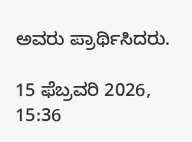ಅವರು ಪ್ರಾರ್ಥಿಸಿದರು.

15 ಫೆಬ್ರವರಿ 2026, 15:36